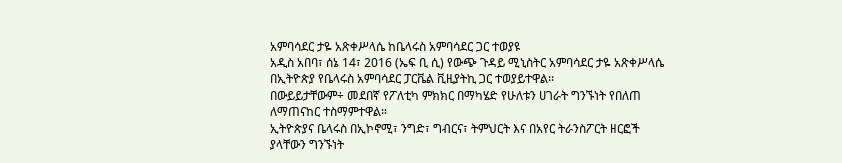አምባሳደር ታዬ አጽቀሥላሴ ከቤላሩስ አምባሳደር ጋር ተወያዩ
አዲስ አበባ፣ ሰኔ 14፣ 2016 (ኤፍ ቢ ሲ) የውጭ ጉዳይ ሚኒስትር አምባሳደር ታዬ አጽቀሥላሴ በኢትዮጵያ የቤላሩስ አምባሳደር ፓርቬል ቪዚያትኪ ጋር ተወያይተዋል፡፡
በውይይታቸውም÷ መደበኛ የፖለቲካ ምክክር በማካሄድ የሁለቱን ሀገራት ግንኙነት የበለጠ ለማጠናከር ተስማምተዋል።
ኢትዮጵያና ቤላሩስ በኢኮኖሚ፣ ንግድ፣ ግብርና፣ ትምህርት እና በአየር ትራንስፖርት ዘርፎች ያላቸውን ግንኙነት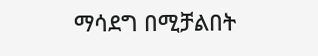ማሳደግ በሚቻልበት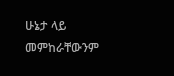ሁኔታ ላይ መምከራቸውንም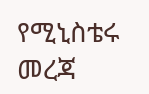የሚኒስቴሩ መረጃ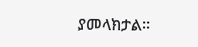ያመላክታል፡፡